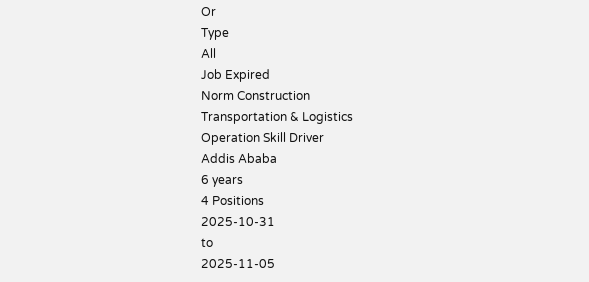Or
Type
All
Job Expired
Norm Construction
Transportation & Logistics
Operation Skill Driver
Addis Ababa
6 years
4 Positions
2025-10-31
to
2025-11-05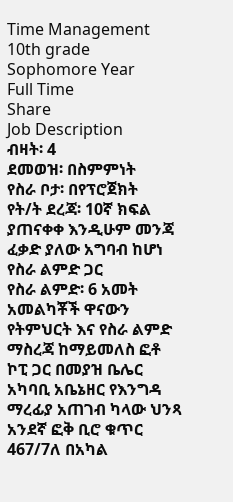Time Management
10th grade Sophomore Year
Full Time
Share
Job Description
ብዛት፡ 4
ደመወዝ፡ በስምምነት
የስራ ቦታ፡ በየፕሮጀክት
የት/ት ደረጃ፡ 10ኛ ክፍል ያጠናቀቀ እንዲሁም መንጃ ፈቃድ ያለው አግባብ ከሆነ የስራ ልምድ ጋር
የስራ ልምድ፡ 6 አመት
አመልካቾች ዋናውን የትምህርት እና የስራ ልምድ ማስረጃ ከማይመለስ ፎቶ ኮፒ ጋር በመያዝ ቤሌር አካባቢ አቤኔዘር የእንግዳ ማረፊያ አጠገብ ካላው ህንጻ አንደኛ ፎቅ ቢሮ ቁጥር 467/7ለ በአካል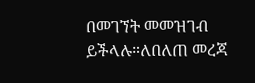በመገኘት መመዝገብ ይችላሉ።ለበለጠ መረጃ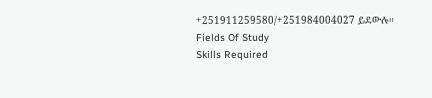+251911259580/+251984004027 ይደውሉ።
Fields Of Study
Skills Required